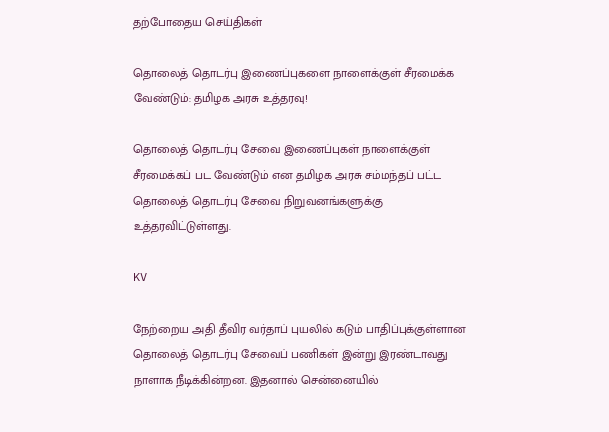தற்போதைய செய்திகள்

தொலைத் தொடர்பு இணைப்புகளை நாளைக்குள் சீரமைக்க வேண்டும்: தமிழக அரசு உத்தரவு!

தொலைத் தொடர்பு சேவை இணைப்புகள் நாளைக்குள் சீரமைக்கப் பட வேண்டும் என தமிழக அரசு சம்மந்தப் பட்ட தொலைத் தொடர்பு சேவை நிறுவனங்களுக்கு உத்தரவிட்டுள்ளது.

KV

நேற்றைய அதி தீவிர வர்தாப் புயலில் கடும் பாதிப்புக்குள்ளான தொலைத் தொடர்பு சேவைப் பணிகள் இன்று இரண்டாவது நாளாக நீடிக்கின்றன. இதனால் சென்னையில்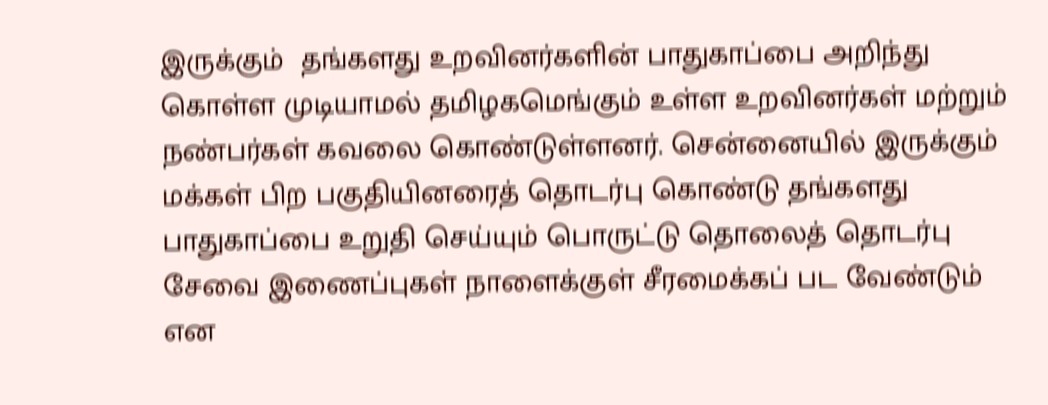இருக்கும்  தங்களது உறவினர்களின் பாதுகாப்பை அறிந்து கொள்ள முடியாமல் தமிழகமெங்கும் உள்ள உறவினர்கள் மற்றும் நண்பர்கள் கவலை கொண்டுள்ளனர். சென்னையில் இருக்கும் மக்கள் பிற பகுதியினரைத் தொடர்பு கொண்டு தங்களது பாதுகாப்பை உறுதி செய்யும் பொருட்டு தொலைத் தொடர்பு சேவை இணைப்புகள் நாளைக்குள் சீரமைக்கப் பட வேண்டும் என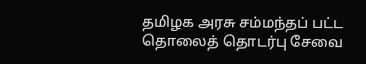தமிழக அரசு சம்மந்தப் பட்ட தொலைத் தொடர்பு சேவை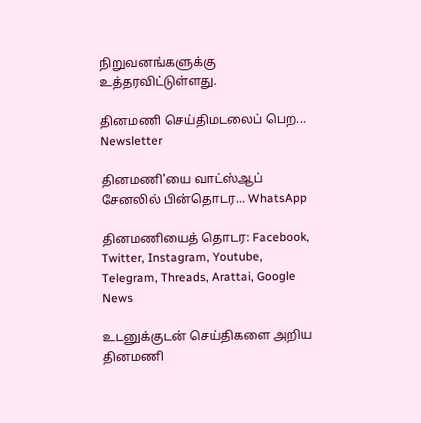நிறுவனங்களுக்கு உத்தரவிட்டுள்ளது.

தினமணி செய்திமடலைப் பெற... Newsletter

தினமணி'யை வாட்ஸ்ஆப் சேனலில் பின்தொடர... WhatsApp

தினமணியைத் தொடர: Facebook, Twitter, Instagram, Youtube, Telegram, Threads, Arattai, Google News

உடனுக்குடன் செய்திகளை அறிய தினமணி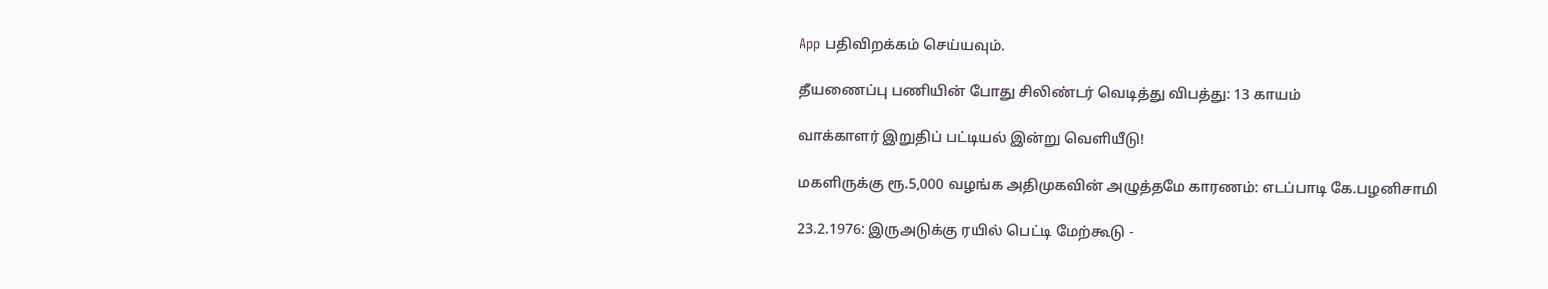App பதிவிறக்கம் செய்யவும்.

தீயணைப்பு பணியின் போது சிலிண்டர் வெடித்து விபத்து: 13 காயம்

வாக்காளர் இறுதிப் பட்டியல் இன்று வெளியீடு!

மகளிருக்கு ரூ.5,000 வழங்க அதிமுகவின் அழுத்தமே காரணம்: எடப்பாடி கே.பழனிசாமி

23.2.1976: இருஅடுக்கு ரயில் பெட்டி மேற்கூடு -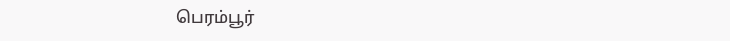பெரம்பூர்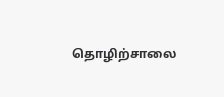தொழிற்சாலை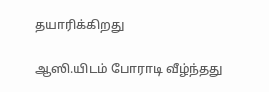தயாரிக்கிறது

ஆஸி.யிடம் போராடி வீழ்ந்தது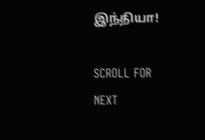இந்தியா!

SCROLL FOR NEXT